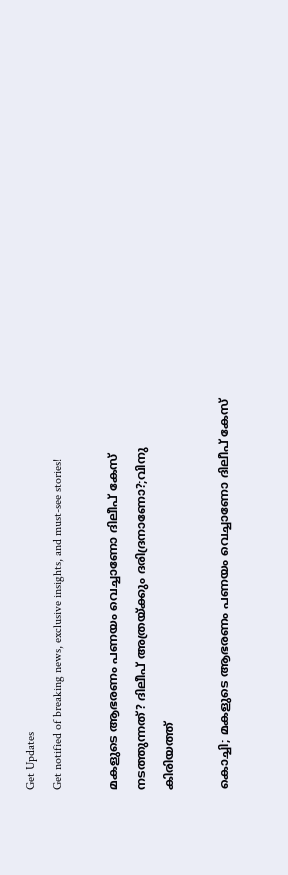Get Updates
Get notified of breaking news, exclusive insights, and must-see stories!

മകളുടെ ആഭരണം പണയം വെച്ചാണോ ദിലീപ് കേസ് നടത്തുന്നത്? ദിലീപ് അത്രയ്ക്കും ദരിദ്രനാണോ?;വിനു കിരിയത്ത്

കൊച്ചി; മകളുടെ ആഭരണം പണയം വെച്ചാണോ ദിലീപ് കേസ്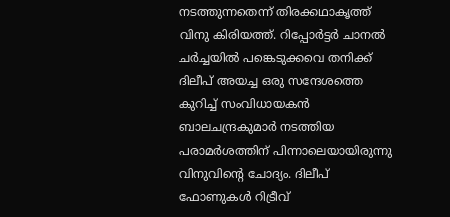നടത്തുന്നതെന്ന് തിരക്കഥാകൃത്ത് വിനു കിരിയത്ത്. റിപ്പോർട്ടർ ചാനൽ ചർച്ചയിൽ പങ്കെടുക്കവെ തനിക്ക് ദിലീപ് അയച്ച ഒരു സന്ദേശത്തെ കുറിച്ച് സംവിധായകൻ ബാലചന്ദ്രകുമാർ നടത്തിയ പരാമർശത്തിന് പിന്നാലെയായിരുന്നു വിനുവിന്റെ ചോദ്യം. ദിലീപ് ഫോണുകൾ റിട്രീവ്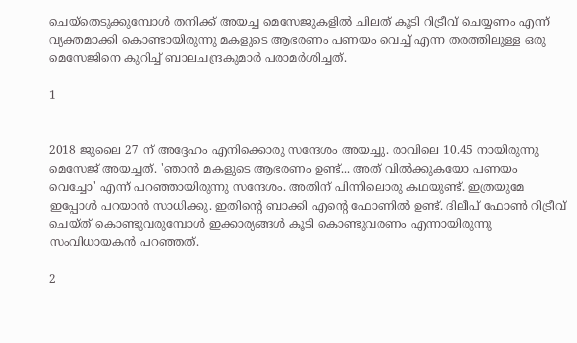ചെയ്തെടുക്കുമ്പോൾ തനിക്ക് അയച്ച മെസേജുകളിൽ ചിലത് കൂടി റിട്രീവ് ചെയ്യണം എന്ന് വ്യക്തമാക്കി കൊണ്ടായിരുന്നു മകളുടെ ആഭരണം പണയം വെച്ച് എന്ന തരത്തിലുള്ള ഒരു മെസേജിനെ കുറിച്ച് ബാലചന്ദ്രകുമാർ പരാമർശിച്ചത്.

1


2018 ജുലൈ 27 ന് അദ്ദേഹം എനിക്കൊരു സന്ദേശം അയച്ചു. രാവിലെ 10.45 നായിരുന്നു മെസേജ് അയച്ചത്. 'ഞാൻ മകളുടെ ആഭരണം ഉണ്ട്... അത് വിൽക്കുകയോ പണയം വെച്ചോ' എന്ന് പറഞ്ഞായിരുന്നു സന്ദേശം. അതിന് പിന്നിലൊരു കഥയുണ്ട്. ഇത്രയുമേ ഇപ്പോൾ പറയാൻ സാധിക്കു. ഇതിന്റെ ബാക്കി എന്റെ ഫോണിൽ ഉണ്ട്. ദിലീപ് ഫോണ്‍ റിട്രീവ് ചെയ്ത് കൊണ്ടുവരുമ്പോൾ ഇക്കാര്യങ്ങൾ കൂടി കൊണ്ടുവരണം എന്നായിരുന്നു സംവിധായകൻ പറഞ്ഞത്.

2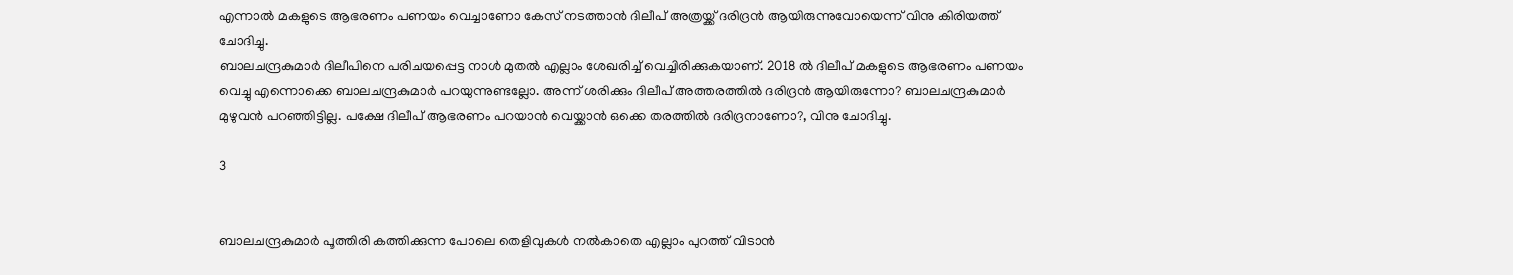എന്നാൽ മകളുടെ ആഭരണം പണയം വെച്ചാണോ കേസ് നടത്താൻ ദിലീപ് അത്രയ്ക്ക് ദരിദ്രൻ ആയിരുന്നുവോയെന്ന് വിനു കിരിയത്ത് ചോദിച്ചു.
ബാലചന്ദ്രകുമാർ ദിലീപിനെ പരിചയപ്പെട്ട നാൾ മുതൽ എല്ലാം ശേഖരിച്ച് വെച്ചിരിക്കുകയാണ്. 2018 ൽ ദിലീപ് മകളുടെ ആഭരണം പണയം വെച്ചു എന്നൊക്കെ ബാലചന്ദ്രകുമാർ പറയുന്നുണ്ടല്ലോ. അന്ന് ശരിക്കും ദിലീപ് അത്തരത്തിൽ ദരിദ്രൻ ആയിരുന്നോ? ബാലചന്ദ്രകുമാർ മുഴുവൻ പറഞ്ഞിട്ടില്ല. പക്ഷേ ദിലീപ് ആഭരണം പറയാൻ വെയ്ക്കാൻ ഒക്കെ തരത്തിൽ ദരിദ്രനാണോ?, വിനു ചോദിച്ചു.

3


ബാലചന്ദ്രകുമാർ പൂത്തിരി കത്തിക്കുന്ന പോലെ തെളിവുകൾ നൽകാതെ എല്ലാം പുറത്ത് വിടാൻ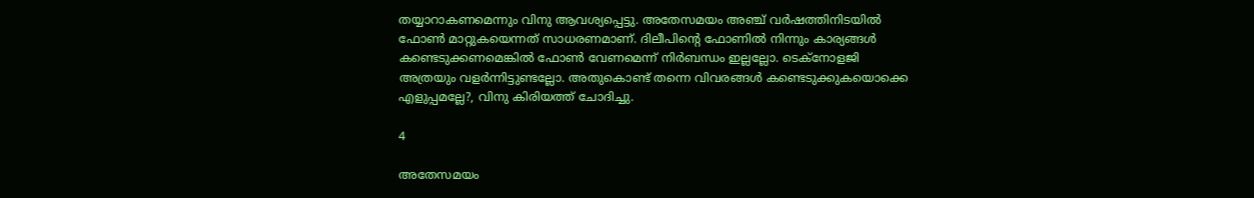തയ്യാറാകണമെന്നും വിനു ആവശ്യപ്പെട്ടു. അതേസമയം അഞ്ച് വർഷത്തിനിടയിൽ ഫോൺ മാറ്റുകയെന്നത് സാധരണമാണ്. ദിലീപിന്റെ ഫോണിൽ നിന്നും കാര്യങ്ങൾ കണ്ടെടുക്കണമെങ്കിൽ ഫോൺ വേണമെന്ന് നിർബന്ധം ഇല്ലല്ലോ. ടെക്നോളജി അത്രയും വളർന്നിട്ടുണ്ടല്ലോ. അതുകൊണ്ട് തന്നെ വിവരങ്ങൾ കണ്ടെടുക്കുകയൊക്കെ എളുപ്പമല്ലേ?, വിനു കിരിയത്ത് ചോദിച്ചു.

4

അതേസമയം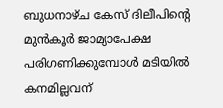ബുധനാഴ്ച കേസ് ദിലീപിന്റെ മുൻകൂർ ജാമ്യാപേക്ഷ പരിഗണിക്കുമ്പോൾ മടിയിൽ കനമില്ലവന്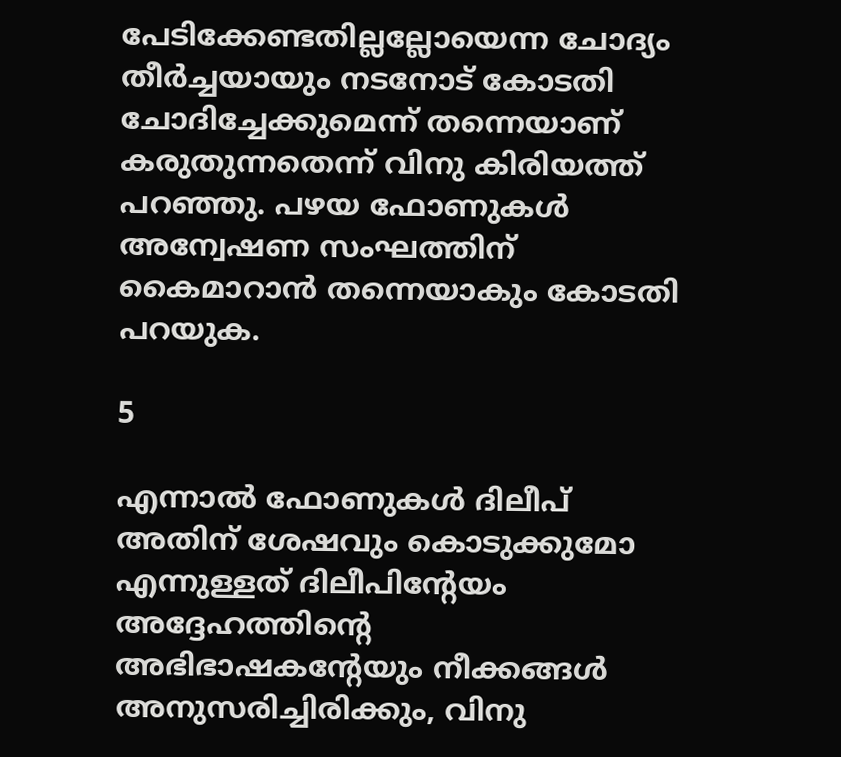പേടിക്കേണ്ടതില്ലല്ലോയെന്ന ചോദ്യം തീർച്ചയായും നടനോട് കോടതി ചോദിച്ചേക്കുമെന്ന് തന്നെയാണ് കരുതുന്നതെന്ന് വിനു കിരിയത്ത് പറഞ്ഞു. പഴയ ഫോണുകൾ അന്വേഷണ സംഘത്തിന് കൈമാറാൻ തന്നെയാകും കോടതി പറയുക.

5

എന്നാൽ ഫോണുകൾ ദിലീപ് അതിന് ശേഷവും കൊടുക്കുമോ എന്നുള്ളത് ദിലീപിന്റേയം അദ്ദേഹത്തിന്റെ അഭിഭാഷകന്റേയും നീക്കങ്ങൾ അനുസരിച്ചിരിക്കും, വിനു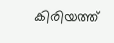കിരിയത്ത്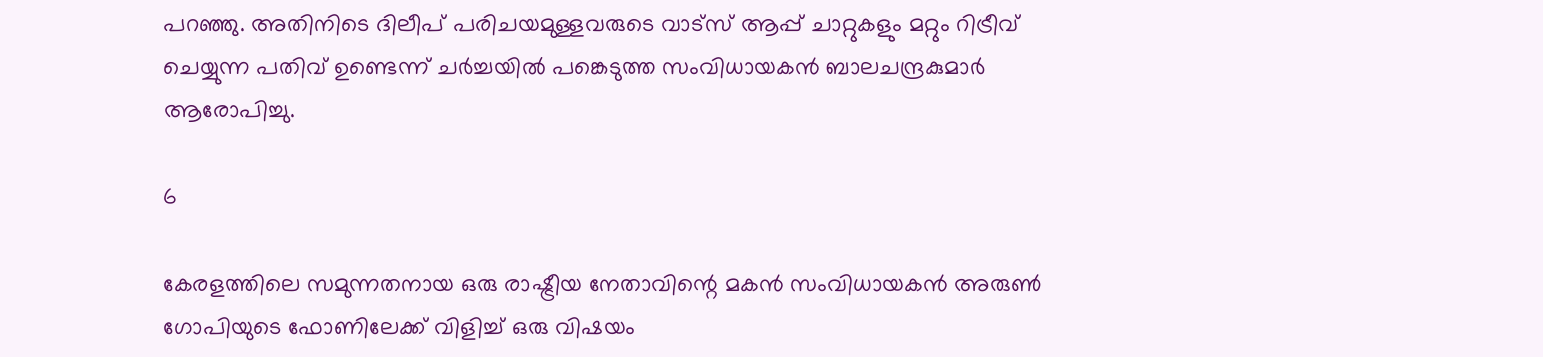പറഞ്ഞു. അതിനിടെ ദിലീപ് പരിചയമുള്ളവരുടെ വാട്സ് ആപ്പ് ചാറ്റുകളും മറ്റും റിട്രീവ് ചെയ്യുന്ന പതിവ് ഉണ്ടെന്ന് ചർച്ചയിൽ പങ്കെടുത്ത സംവിധായകൻ ബാലചന്ദ്രകുമാർ ആരോപിച്ചു.

6

കേരളത്തിലെ സമുന്നതനായ ഒരു രാഷ്ട്രീയ നേതാവിന്റെ മകൻ സംവിധായകൻ അരുൺ ഗോപിയുടെ ഫോണിലേക്ക് വിളിച്ച് ഒരു വിഷയം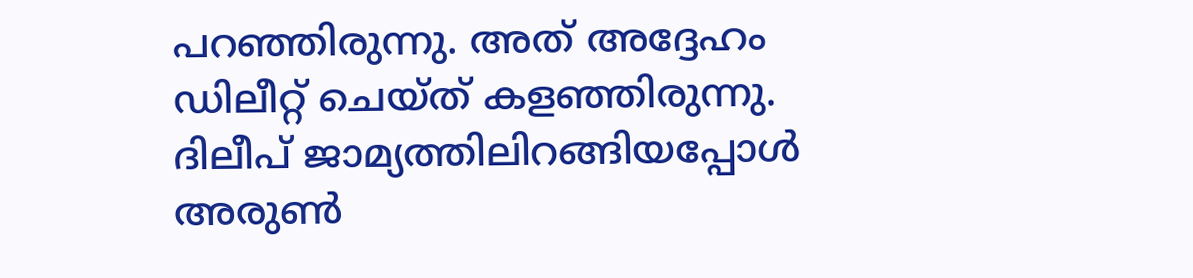പറഞ്ഞിരുന്നു. അത് അദ്ദേഹം ഡിലീറ്റ് ചെയ്ത് കളഞ്ഞിരുന്നു. ദിലീപ് ജാമ്യത്തിലിറങ്ങിയപ്പോൾ അരുൺ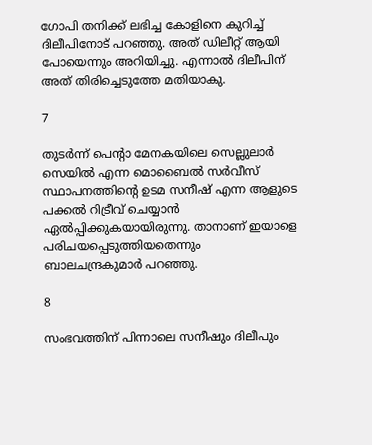ഗോപി തനിക്ക് ലഭിച്ച കോളിനെ കുറിച്ച് ദിലീപിനോട് പറഞ്ഞു. അത് ഡിലീറ്റ് ആയി പോയെന്നും അറിയിച്ചു. എന്നാൽ ദിലീപിന് അത് തിരിച്ചെടുത്തേ മതിയാകു.

7

തുടർന്ന് പെന്റാ മേനകയിലെ സെല്ലുലാര്‍ സെയില്‍ എന്ന മൊബൈല്‍ സര്‍വീസ് സ്ഥാപനത്തിന്‍റെ ഉടമ സനീഷ് എന്ന ആളുടെ പക്കല്‍ റിട്രീവ് ചെയ്യാന്‍ ഏല്‍പ്പിക്കുകയായിരുന്നു. താനാണ് ഇയാളെ പരിചയപ്പെടുത്തിയതെന്നും ബാലചന്ദ്രകുമാർ പറഞ്ഞു.

8

സംഭവത്തിന് പിന്നാലെ സനീഷും ദിലീപും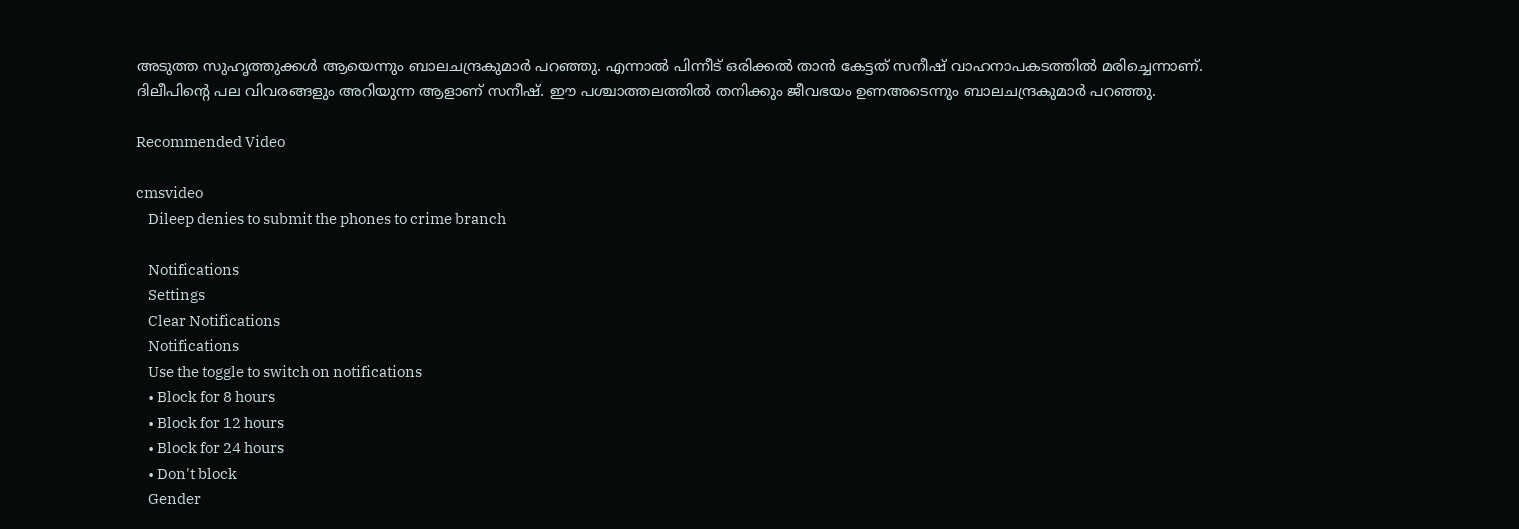അടുത്ത സുഹൃത്തുക്കൾ ആയെന്നും ബാലചന്ദ്രകുമാർ പറഞ്ഞു. എന്നാൽ പിന്നീട് ഒരിക്കൽ താൻ കേട്ടത് സനീഷ് വാഹനാപകടത്തിൽ മരിച്ചെന്നാണ്. ദിലീപിന്റെ പല വിവരങ്ങളും അറിയുന്ന ആളാണ് സനീഷ്. ഈ പശ്ചാത്തലത്തിൽ തനിക്കും ജീവഭയം ഉണഅടെന്നും ബാലചന്ദ്രകുമാർ പറഞ്ഞു.

Recommended Video

cmsvideo
    Dileep denies to submit the phones to crime branch

    Notifications
    Settings
    Clear Notifications
    Notifications
    Use the toggle to switch on notifications
    • Block for 8 hours
    • Block for 12 hours
    • Block for 24 hours
    • Don't block
    Gender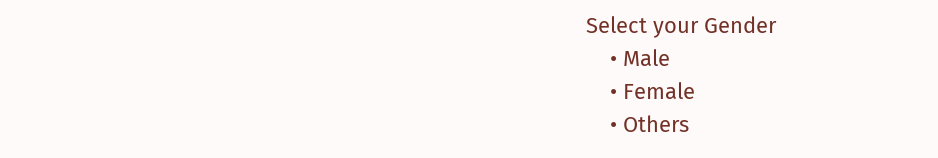Select your Gender
    • Male
    • Female
    • Others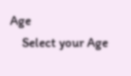Age
    Select your Age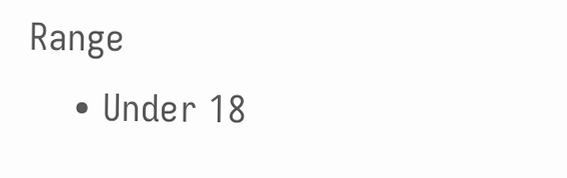Range
    • Under 18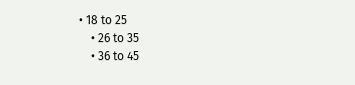• 18 to 25
    • 26 to 35
    • 36 to 45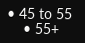• 45 to 55
    • 55+